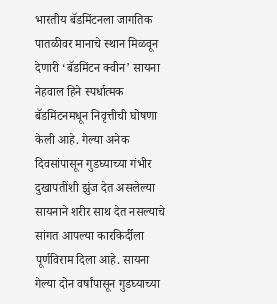भारतीय बॅडमिंटनला जागतिक पातळीवर मानाचे स्थान मिळवून देणारी ‘बॅडमिंटन क्वीन’ सायना नेहवाल हिने स्पर्धात्मक बॅडमिंटनमधून निवृत्तीची घोषणा केली आहे. गेल्या अनेक दिवसांपासून गुडघ्याच्या गंभीर दुखापतींशी झुंज देत असलेल्या सायनाने शरीर साथ देत नसल्याचे सांगत आपल्या कारकिर्दीला पूर्णविराम दिला आहे. सायना गेल्या दोन वर्षांपासून गुडघ्याच्या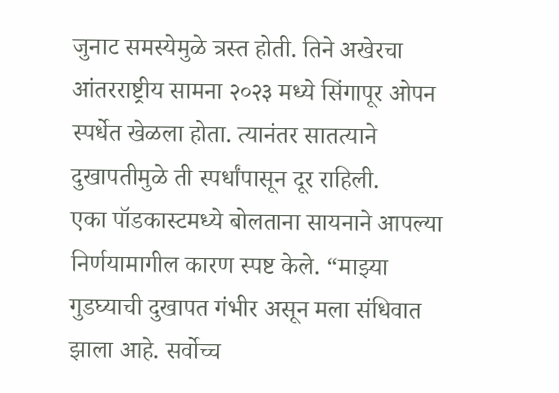जुनाट समस्येमुळे त्रस्त होती. तिने अखेरचा आंतरराष्ट्रीय सामना २०२३ मध्ये सिंगापूर ओपन स्पर्धेत खेळला होता. त्यानंतर सातत्याने दुखापतीमुळे ती स्पर्धांपासून दूर राहिली.
एका पॉडकास्टमध्ये बोलताना सायनाने आपल्या निर्णयामागील कारण स्पष्ट केले. “माझ्या गुडघ्याची दुखापत गंभीर असून मला संधिवात झाला आहे. सर्वोच्च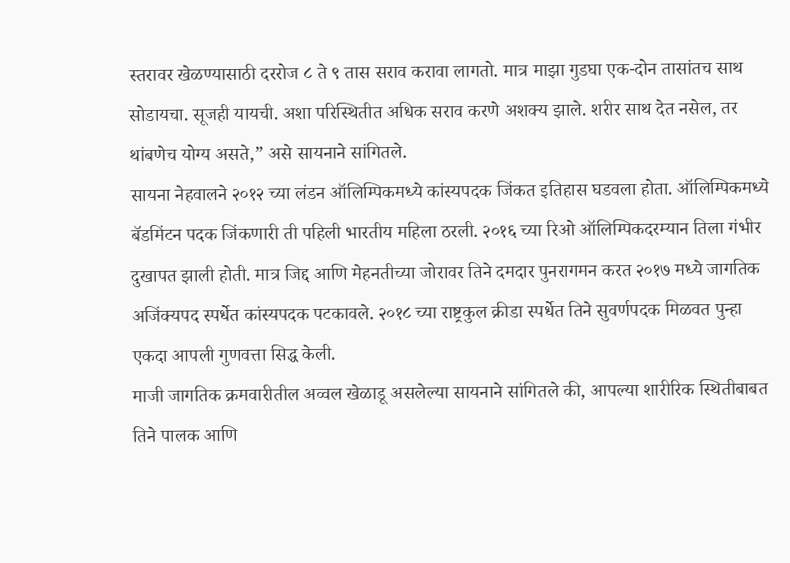स्तरावर खेळण्यासाठी दररोज ८ ते ९ तास सराव करावा लागतो. मात्र माझा गुडघा एक-दोन तासांतच साथ सोडायचा. सूजही यायची. अशा परिस्थितीत अधिक सराव करणे अशक्य झाले. शरीर साथ देत नसेल, तर थांबणेच योग्य असते,” असे सायनाने सांगितले.
सायना नेहवालने २०१२ च्या लंडन ऑलिम्पिकमध्ये कांस्यपदक जिंकत इतिहास घडवला होता. ऑलिम्पिकमध्ये बॅडमिंटन पदक जिंकणारी ती पहिली भारतीय महिला ठरली. २०१६ च्या रिओ ऑलिम्पिकदरम्यान तिला गंभीर दुखापत झाली होती. मात्र जिद्द आणि मेहनतीच्या जोरावर तिने दमदार पुनरागमन करत २०१७ मध्ये जागतिक अजिंक्यपद स्पर्धेत कांस्यपदक पटकावले. २०१८ च्या राष्ट्रकुल क्रीडा स्पर्धेत तिने सुवर्णपदक मिळवत पुन्हा एकदा आपली गुणवत्ता सिद्ध केली.
माजी जागतिक क्रमवारीतील अव्वल खेळाडू असलेल्या सायनाने सांगितले की, आपल्या शारीरिक स्थितीबाबत तिने पालक आणि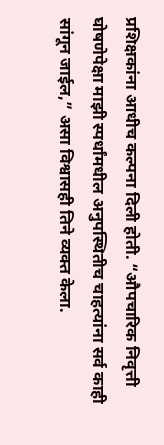प्रशिक्षकांना आधीच कल्पना दिली होती. “औपचारिक निवृत्ती घोषणेपेक्षा माझी स्पर्धांमधील अनुपस्थितीच चाहत्यांना सर्व काही सांगून जाईल,” असा विश्वासही तिने व्यक्त केला.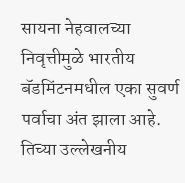सायना नेहवालच्या निवृत्तीमुळे भारतीय बॅडमिंटनमधील एका सुवर्ण पर्वाचा अंत झाला आहे. तिच्या उल्लेखनीय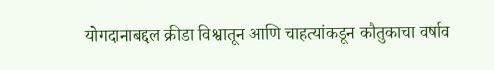योगदानाबद्दल क्रीडा विश्वातून आणि चाहत्यांकडून कौतुकाचा वर्षाव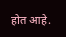होत आहे.